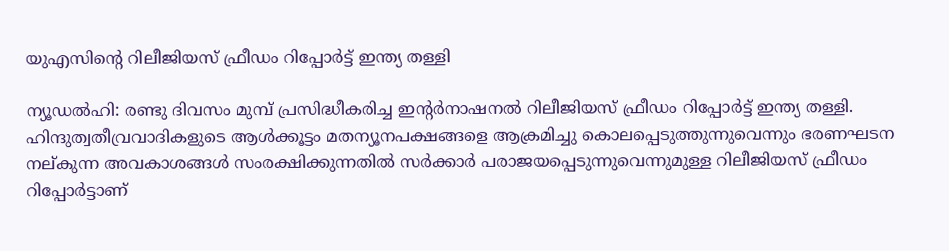യുഎസിന്റെ റിലീജിയസ് ഫ്രീഡം റിപ്പോര്‍ട്ട് ഇന്ത്യ തള്ളി

ന്യൂഡല്‍ഹി: രണ്ടു ദിവസം മുമ്പ് പ്രസിദ്ധീകരിച്ച ഇന്റര്‍നാഷനല്‍ റിലീജിയസ് ഫ്രീഡം റിപ്പോര്‍ട്ട് ഇന്ത്യ തള്ളി. ഹിന്ദുത്വതീവ്രവാദികളുടെ ആള്‍ക്കൂട്ടം മതന്യൂനപക്ഷങ്ങളെ ആക്രമിച്ചു കൊലപ്പെടുത്തുന്നുവെന്നും ഭരണഘടന നല്കുന്ന അവകാശങ്ങള്‍ സംരക്ഷിക്കുന്നതില്‍ സര്‍ക്കാര്‍ പരാജയപ്പെടുന്നുവെന്നുമുള്ള റിലീജിയസ് ഫ്രീഡം റിപ്പോര്‍ട്ടാണ്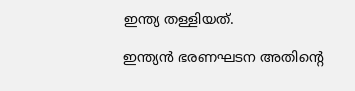ഇന്ത്യ തള്ളിയത്.

ഇന്ത്യന്‍ ഭരണഘടന അതിന്റെ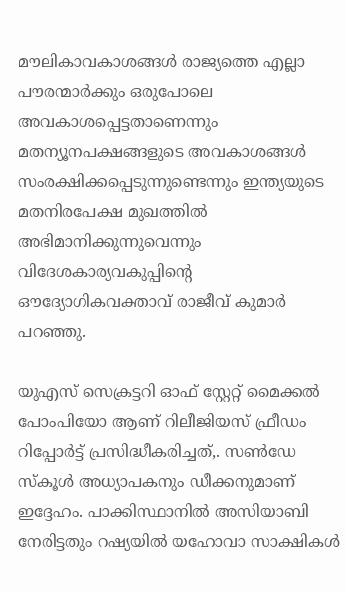മൗലികാവകാശങ്ങള്‍ രാജ്യത്തെ എല്ലാ പൗരന്മാര്‍ക്കും ഒരുപോലെ അവകാശപ്പെട്ടതാണെന്നും മതന്യൂനപക്ഷങ്ങളുടെ അവകാശങ്ങള്‍ സംരക്ഷിക്കപ്പെടുന്നുണ്ടെന്നും ഇന്ത്യയുടെ മതനിരപേക്ഷ മുഖത്തില്‍ അഭിമാനിക്കുന്നുവെന്നും വിദേശകാര്യവകുപ്പിന്റെ ഔദ്യോഗികവക്താവ് രാജീവ് കുമാര്‍ പറഞ്ഞു.

യുഎസ് സെക്രട്ടറി ഓഫ് സ്റ്റേറ്റ് മൈക്കല്‍ പോംപിയോ ആണ് റിലീജിയസ് ഫ്രീഡം റിപ്പോര്‍ട്ട് പ്രസിദ്ധീകരിച്ചത്,. സണ്‍ഡേ സ്‌കൂള്‍ അധ്യാപകനും ഡീക്കനുമാണ് ഇദ്ദേഹം. പാക്കിസ്ഥാനില്‍ അസിയാബി നേരിട്ടതും റഷ്യയില്‍ യഹോവാ സാക്ഷികള്‍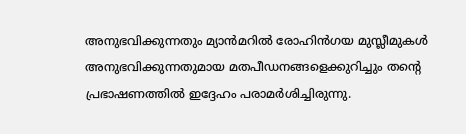അനുഭവിക്കുന്നതും മ്യാന്‍മറില്‍ രോഹിന്‍ഗയ മുസ്ലീമുകള്‍ അനുഭവിക്കുന്നതുമായ മതപീഡനങ്ങളെക്കുറിച്ചും തന്റെ പ്രഭാഷണത്തില്‍ ഇദ്ദേഹം പരാമര്‍ശിച്ചിരുന്നു.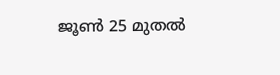ജൂണ്‍ 25 മുതല്‍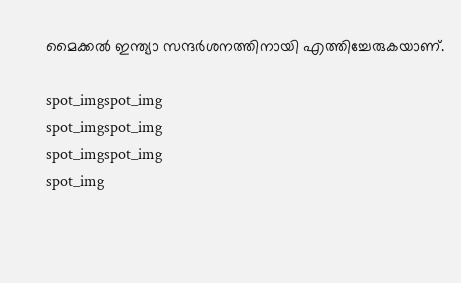മൈക്കല്‍ ഇന്ത്യാ സന്ദര്‍ശനത്തിനായി എത്തിച്ചേരുകയാണ്.

spot_imgspot_img
spot_imgspot_img
spot_imgspot_img
spot_img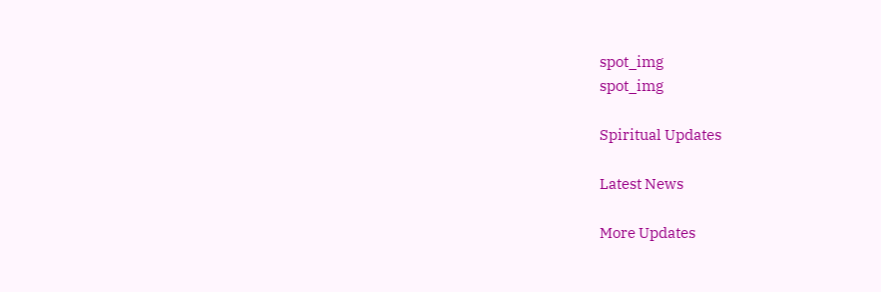spot_img
spot_img

Spiritual Updates

Latest News

More Updates